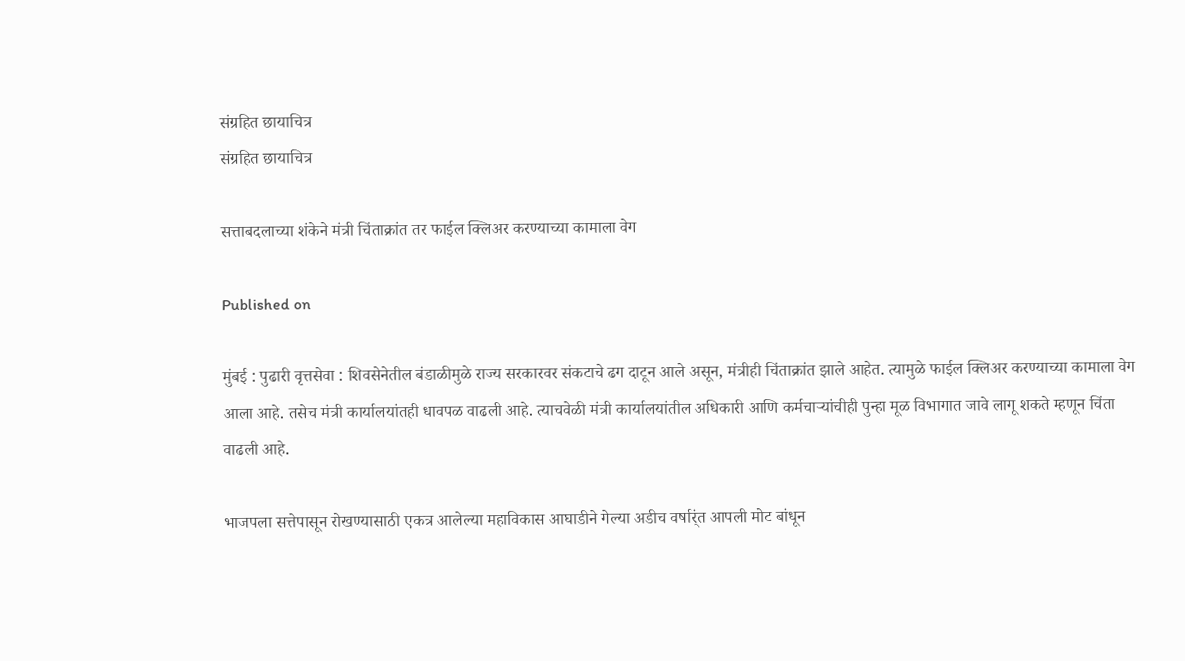संग्रहित छायाचित्र
संग्रहित छायाचित्र

सत्ताबदलाच्या शंकेने मंत्री चिंताक्रांत तर फाईल क्लिअर करण्याच्या कामाला वेग

Published on

मुंबई : पुढारी वृत्तसेवा : शिवसेनेतील बंडाळीमुळे राज्य सरकारवर संकटाचे ढग दाटून आले असून, मंत्रीही चिंताक्रांत झाले आहेत. त्यामुळे फाईल क्लिअर करण्याच्या कामाला वेग आला आहे. तसेच मंत्री कार्यालयांतही धावपळ वाढली आहे. त्याचवेळी मंत्री कार्यालयांतील अधिकारी आणि कर्मचार्‍यांचीही पुन्हा मूळ विभागात जावे लागू शकते म्हणून चिंता वाढली आहे.

भाजपला सत्तेपासून रोखण्यासाठी एकत्र आलेल्या महाविकास आघाडीने गेल्या अडीच वर्षार्ंत आपली मोट बांधून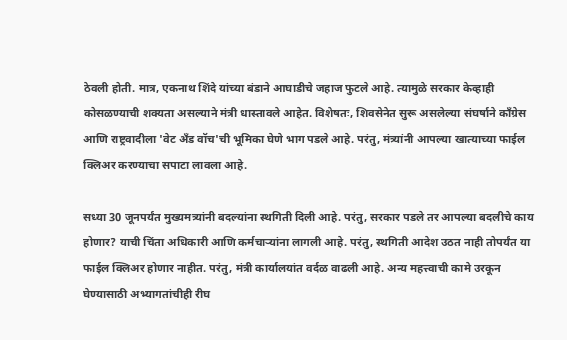ठेवली होती. मात्र, एकनाथ शिंदे यांच्या बंडाने आघाडीचे जहाज फुटले आहे. त्यामुळे सरकार केव्हाही कोसळण्याची शक्यता असल्याने मंत्री धास्तावले आहेत. विशेषतः, शिवसेनेत सुरू असलेल्या संघर्षाने काँग्रेस आणि राष्ट्रवादीला 'वेट अँड वॉच'ची भूमिका घेणे भाग पडले आहे. परंतु, मंत्र्यांनी आपल्या खात्याच्या फाईल क्लिअर करण्याचा सपाटा लावला आहे.

सध्या 30 जूनपर्यंत मुख्यमत्र्यांनी बदल्यांना स्थगिती दिली आहे. परंतु, सरकार पडले तर आपल्या बदलीचे काय होणार? याची चिंता अधिकारी आणि कर्मचार्‍यांना लागली आहे. परंतु, स्थगिती आदेश उठत नाही तोपर्यंत या फाईल क्लिअर होणार नाहीत. परंतु, मंत्री कार्यालयांत वर्दळ वाढली आहे. अन्य महत्त्वाची कामे उरकून घेण्यासाठी अभ्यागतांचीही रीघ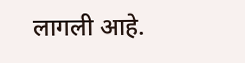लागली आहे.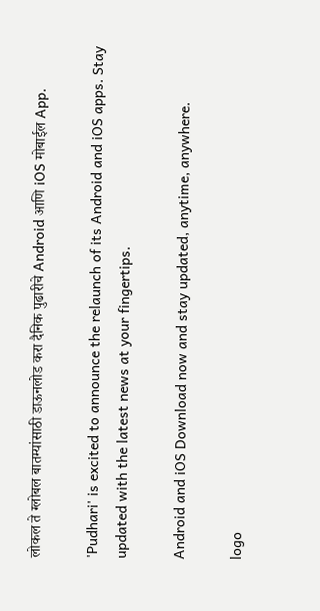लोकल ते ग्लोबल बातम्यांसाठी डाऊनलोड करा दैनिक पुढारीचे Android आणि iOS मोबाईल App.

'Pudhari' is excited to announce the relaunch of its Android and iOS apps. Stay updated with the latest news at your fingertips.

Android and iOS Download now and stay updated, anytime, anywhere.

logo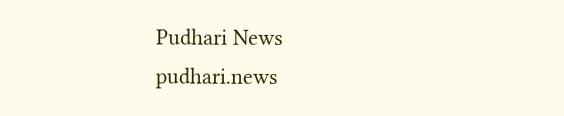Pudhari News
pudhari.news